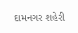દામનગર શહેરી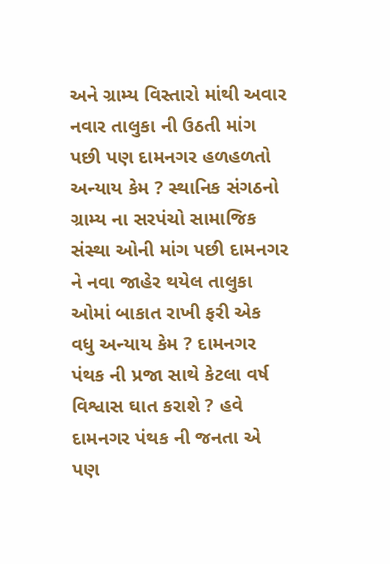અને ગ્રામ્ય વિસ્તારો માંથી અવાર નવાર તાલુકા ની ઉઠતી માંગ પછી પણ દામનગર હળહળતો અન્યાય કેમ ? સ્થાનિક સંગઠનો ગ્રામ્ય ના સરપંચો સામાજિક સંસ્થા ઓની માંગ પછી દામનગર ને નવા જાહેર થયેલ તાલુકા ઓમાં બાકાત રાખી ફરી એક વધુ અન્યાય કેમ ? દામનગર પંથક ની પ્રજા સાથે કેટલા વર્ષ વિશ્વાસ ઘાત કરાશે ? હવે દામનગર પંથક ની જનતા એ પણ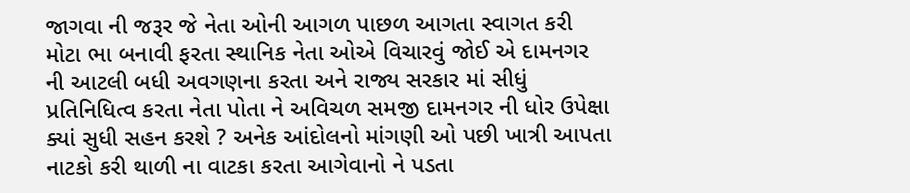જાગવા ની જરૂર જે નેતા ઓની આગળ પાછળ આગતા સ્વાગત કરી મોટા ભા બનાવી ફરતા સ્થાનિક નેતા ઓએ વિચારવું જોઈ એ દામનગર ની આટલી બધી અવગણના કરતા અને રાજ્ય સરકાર માં સીધું પ્રતિનિધિત્વ કરતા નેતા પોતા ને અવિચળ સમજી દામનગર ની ધોર ઉપેક્ષા ક્યાં સુધી સહન કરશે ? અનેક આંદોલનો માંગણી ઓ પછી ખાત્રી આપતા નાટકો કરી થાળી ના વાટકા કરતા આગેવાનો ને પડતા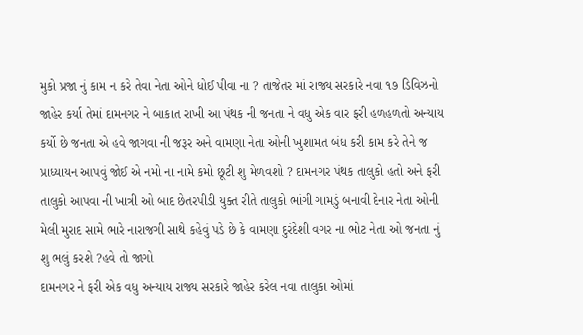મુકો પ્રજા નું કામ ન કરે તેવા નેતા ઓને ધોઈ પીવા ના ? તાજેતર માં રાજ્ય સરકારે નવા ૧૭ ડિવિઝનો જાહેર કર્યા તેમાં દામનગર ને બાકાત રાખી આ પંથક ની જનતા ને વધુ એક વાર ફરી હળહળતો અન્યાય કર્યો છે જનતા એ હવે જાગવા ની જરૂર અને વામણા નેતા ઓની ખુશામત બંધ કરી કામ કરે તેને જ પ્રાધ્યાયન આપવું જોઈ એ નમો ના નામે કમો છૂટી શુ મેળવશો ? દામનગર પંથક તાલુકો હતો અને ફરી તાલુકો આપવા ની ખાત્રી ઓ બાદ છેતરપીડી યુક્ત રીતે તાલુકો ભાંગી ગામડું બનાવી દેનાર નેતા ઓની મેલી મુરાદ સામે ભારે નારાજગી સાથે કહેવું પડે છે કે વામણા દુરંદેશી વગર ના ભોટ નેતા ઓ જનતા નું શુ ભલું કરશે ?હવે તો જાગો
દામનગર ને ફરી એક વધુ અન્યાય રાજ્ય સરકારે જાહેર કરેલ નવા તાલુકા ઓમાં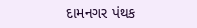દામનગર પંથક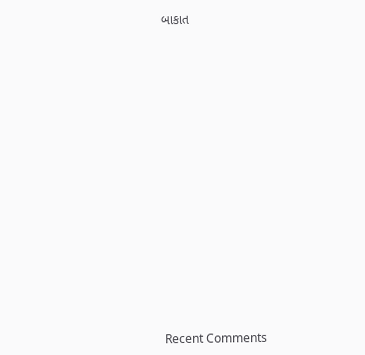બાકાત


















Recent Comments